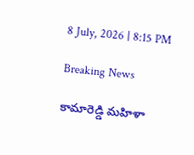8 July, 2026 | 8:15 PM

Breaking News

కామారెడ్డి మహిళా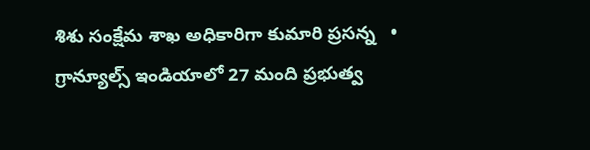శిశు సంక్షేమ శాఖ అధికారిగా కుమారి ప్రసన్న   •   గ్రాన్యూల్స్ ఇండియాలో 27 మంది ప్రభుత్వ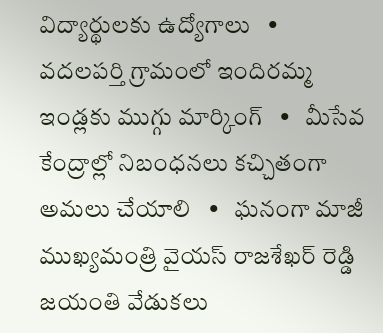విద్యార్థులకు ఉద్యోగాలు   •   వదలపర్తి గ్రామంలో ఇందిరమ్మ ఇండ్లకు ముగ్గు మార్కింగ్   •   మీసేవ కేంద్రాల్లో నిబంధనలు కచ్చితంగా అమలు చేయాలి   •   ఘనంగా మాజీ ముఖ్యమంత్రి వైయస్ రాజశేఖర్ రెడ్డి జయంతి వేడుకలు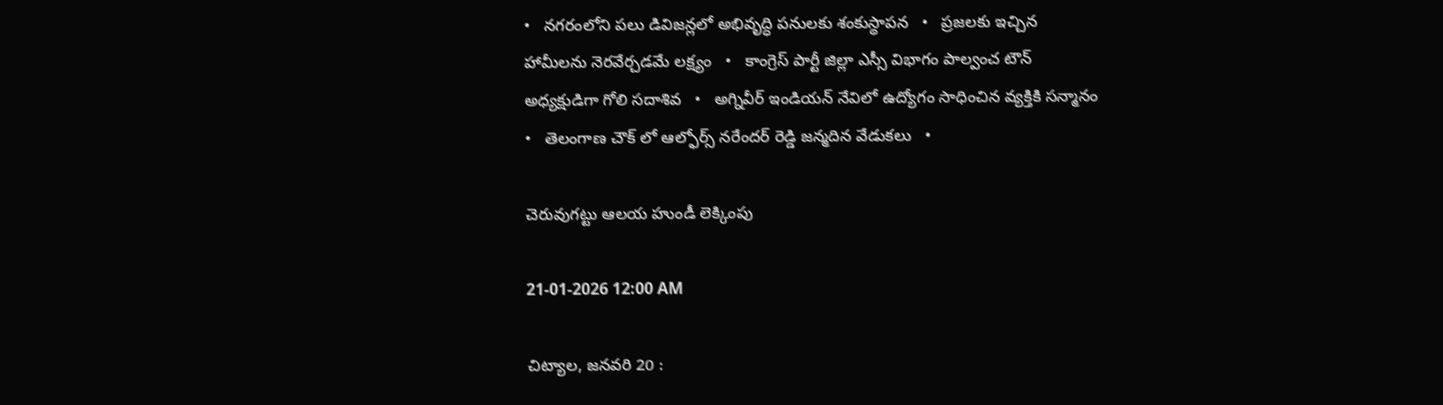•   నగరంలోని పలు డివిజన్లలో అభివృద్ధి పనులకు శంకుస్థాపన   •   ప్రజలకు ఇచ్చిన హామీలను నెరవేర్చడమే లక్ష్యం   •   కాంగ్రెస్ పార్టీ జిల్లా ఎస్సీ విభాగం పాల్వంచ టౌన్ అధ్యక్షుడిగా గోలి సదాశివ   •   అగ్నివీర్ ఇండియన్ నేవిలో ఉద్యోగం సాధించిన వ్యక్తికి సన్మానం   •   తెలంగాణ చౌక్ లో ఆల్ఫోర్స్ నరేందర్ రెడ్డి జన్మదిన వేడుకలు   •

చెరువుగట్టు ఆలయ హుండీ లెక్కింపు

21-01-2026 12:00 AM

చిట్యాల, జనవరి 20 :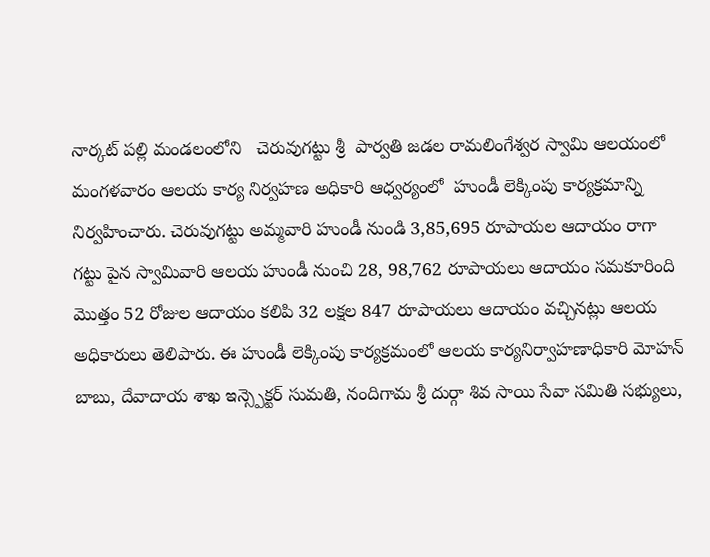నార్కట్ పల్లి మండలంలోని   చెరువుగట్టు శ్రీ  పార్వతి జడల రామలింగేశ్వర స్వామి ఆలయంలో మంగళవారం ఆలయ కార్య నిర్వహణ అధికారి ఆధ్వర్యంలో  హుండీ లెక్కింపు కార్యక్రమాన్ని నిర్వహించారు. చెరువుగట్టు అమ్మవారి హుండీ నుండి 3,85,695 రూపాయల ఆదాయం రాగా గట్టు పైన స్వామివారి ఆలయ హుండీ నుంచి 28, 98,762 రూపాయలు ఆదాయం సమకూరింది మొత్తం 52 రోజుల ఆదాయం కలిపి 32 లక్షల 847 రూపాయలు ఆదాయం వచ్చినట్లు ఆలయ అధికారులు తెలిపారు. ఈ హుండీ లెక్కింపు కార్యక్రమంలో ఆలయ కార్యనిర్వాహణాధికారి మోహన్ బాబు, దేవాదాయ శాఖ ఇన్స్పెక్టర్ సుమతి, నందిగామ శ్రీ దుర్గా శివ సాయి సేవా సమితి సభ్యులు,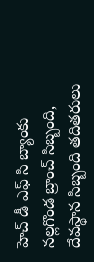హెచ్ డీ ఎఫ్ సి బ్యాంకు నల్లగొండ బ్రాంచ్ సిబ్బంది, దేవస్థాన సిబ్బంది తదితరులు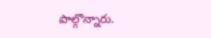పాల్గొన్నారు.